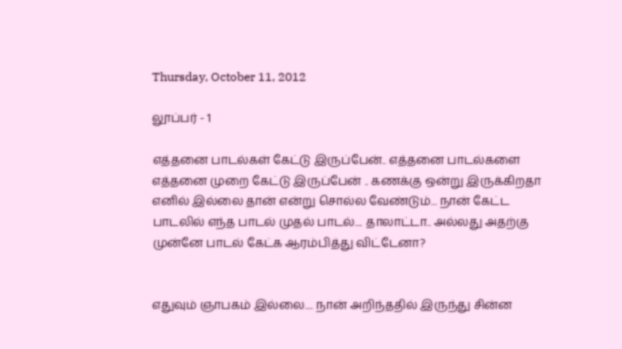Thursday, October 11, 2012

லூப்பர் - 1

எத்தனை பாடல்கள் கேட்டு இருப்பேன்.. எத்தனை பாடல்களை எத்தனை முறை கேட்டு இருப்பேன் .. கணக்கு ஒன்று இருக்கிறதா எனில் இல்லை தான் என்று சொல்ல வேண்டும்... நான் கேட்ட பாடலில் எந்த பாடல் முதல் பாடல்.... தாலாட்டா.. அல்லது அதற்கு முன்னே பாடல் கேட்க ஆரம்பித்து விட்டேனா?


எதுவும் ஞாபகம் இல்லை.... நான் அறிந்ததில் இருந்து சின்ன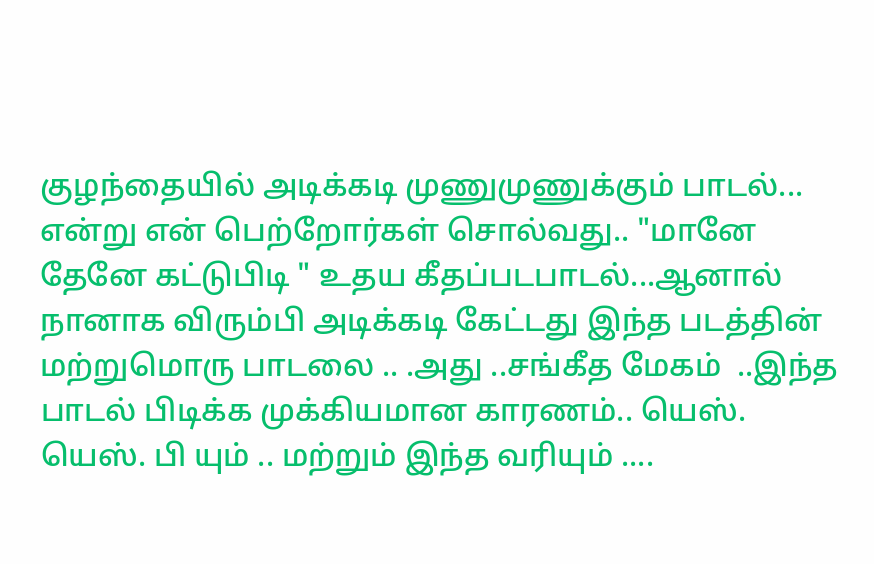குழந்தையில் அடிக்கடி முணுமுணுக்கும் பாடல்... என்று என் பெற்றோர்கள் சொல்வது.. "மானே தேனே கட்டுபிடி " உதய கீதப்படபாடல்...ஆனால் நானாக விரும்பி அடிக்கடி கேட்டது இந்த படத்தின் மற்றுமொரு பாடலை .. .அது ..சங்கீத மேகம்  ..இந்த பாடல் பிடிக்க முக்கியமான காரணம்.. யெஸ். யெஸ். பி யும் .. மற்றும் இந்த வரியும் ....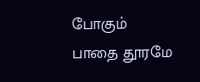போகும் பாதை தூரமே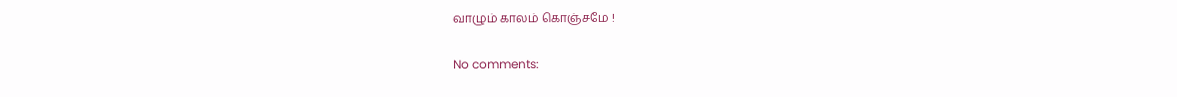வாழும் காலம் கொஞ்சமே !

No comments: